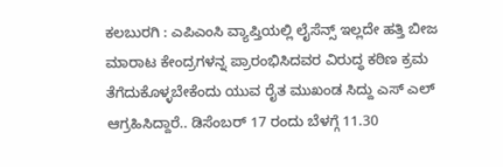ಕಲಬುರಗಿ : ಎಪಿಎಂಸಿ ವ್ಯಾಪ್ತಿಯಲ್ಲಿ ಲೈಸೆನ್ಸ್ ಇಲ್ಲದೇ ಹತ್ತಿ ಬೀಜ ಮಾರಾಟ ಕೇಂದ್ರಗಳನ್ನ ಪ್ರಾರಂಭಿಸಿದವರ ವಿರುದ್ಧ ಕಠಿಣ ಕ್ರಮ ತೆಗೆದುಕೊಳ್ಳಬೇಕೆಂದು ಯುವ ರೈತ ಮುಖಂಡ ಸಿದ್ದು ಎಸ್ ಎಲ್ ಆಗ್ರಹಿಸಿದ್ದಾರೆ.. ಡಿಸೆಂಬರ್ 17 ರಂದು ಬೆಳಗ್ಗೆ 11.30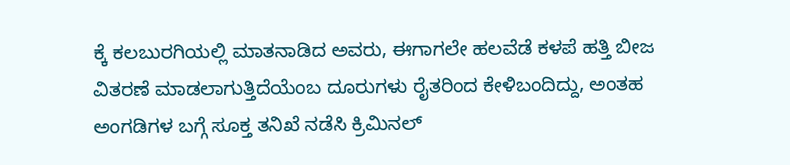ಕ್ಕೆ ಕಲಬುರಗಿಯಲ್ಲಿ ಮಾತನಾಡಿದ ಅವರು, ಈಗಾಗಲೇ ಹಲವೆಡೆ ಕಳಪೆ ಹತ್ತಿ ಬೀಜ ವಿತರಣೆ ಮಾಡಲಾಗುತ್ತಿದೆಯೆಂಬ ದೂರುಗಳು ರೈತರಿಂದ ಕೇಳಿಬಂದಿದ್ದು, ಅಂತಹ ಅಂಗಡಿಗಳ ಬಗ್ಗೆ ಸೂಕ್ತ ತನಿಖೆ ನಡೆಸಿ ಕ್ರಿಮಿನಲ್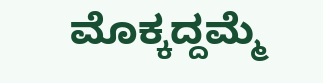ಮೊಕ್ಕದ್ದಮ್ಮೆ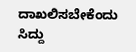ದಾಖಲಿಸಬೇಕೆಂದು ಸಿದ್ದು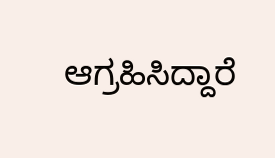ಆಗ್ರಹಿಸಿದ್ದಾರೆ